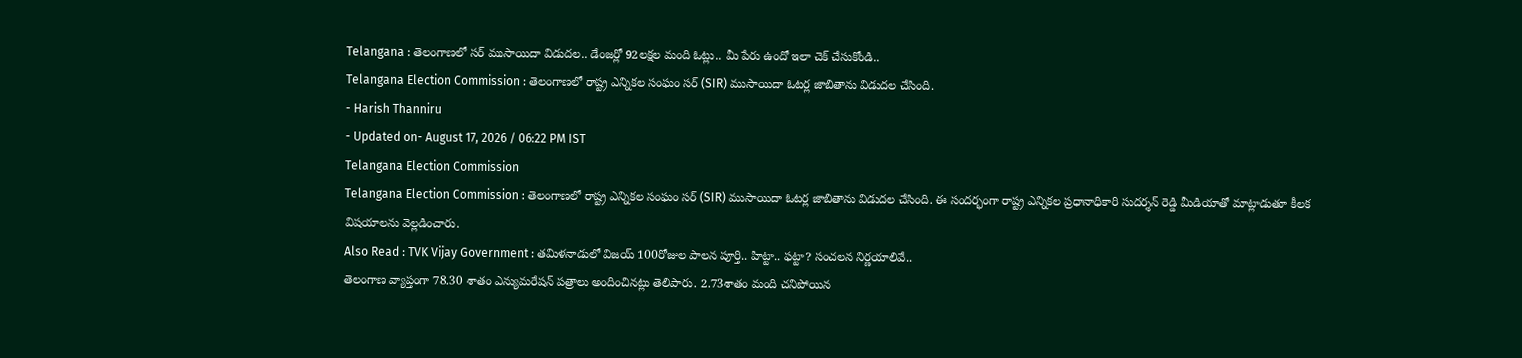Telangana : తెలంగాణలో సర్ ముసాయిదా విడుదల.. డేంజర్లో 92లక్షల మంది ఓట్లు.. మీ పేరు ఉందో ఇలా చెక్ చేసుకోండి..
Telangana Election Commission : తెలంగాణలో రాష్ట్ర ఎన్నికల సంఘం సర్ (SIR) ముసాయిదా ఓటర్ల జాబితాను విడుదల చేసింది.
- Harish Thanniru
- Updated on- August 17, 2026 / 06:22 PM IST
Telangana Election Commission
Telangana Election Commission : తెలంగాణలో రాష్ట్ర ఎన్నికల సంఘం సర్ (SIR) ముసాయిదా ఓటర్ల జాబితాను విడుదల చేసింది. ఈ సందర్భంగా రాష్ట్ర ఎన్నికల ప్రధానాధికారి సుదర్శన్ రెడ్డి మీడియాతో మాట్లాడుతూ కీలక విషయాలను వెల్లడించారు.
Also Read : TVK Vijay Government : తమిళనాడులో విజయ్ 100రోజుల పాలన పూర్తి.. హిట్టా.. ఫట్టా? సంచలన నిర్ణయాలివే..
తెలంగాణ వ్యాప్తంగా 78.30 శాతం ఎన్యుమరేషన్ పత్రాలు అందించినట్లు తెలిపారు. 2.73శాతం మంది చనిపోయిన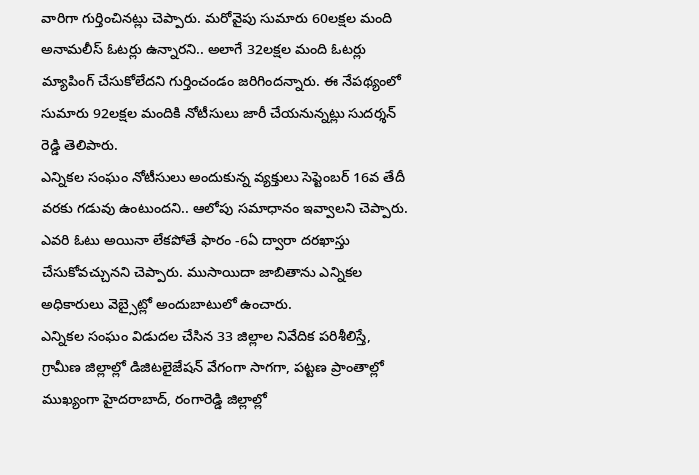వారిగా గుర్తించినట్లు చెప్పారు. మరోవైపు సుమారు 60లక్షల మంది అనామలీస్ ఓటర్లు ఉన్నారని.. అలాగే 32లక్షల మంది ఓటర్లు మ్యాపింగ్ చేసుకోలేదని గుర్తించండం జరిగిందన్నారు. ఈ నేపథ్యంలో సుమారు 92లక్షల మందికి నోటీసులు జారీ చేయనున్నట్లు సుదర్శన్ రెడ్డి తెలిపారు.
ఎన్నికల సంఘం నోటీసులు అందుకున్న వ్యక్తులు సెప్టెంబర్ 16వ తేదీ వరకు గడువు ఉంటుందని.. ఆలోపు సమాధానం ఇవ్వాలని చెప్పారు. ఎవరి ఓటు అయినా లేకపోతే ఫారం -6ఏ ద్వారా దరఖాస్తు చేసుకోవచ్చునని చెప్పారు. ముసాయిదా జాబితాను ఎన్నికల అధికారులు వెబ్సైట్లో అందుబాటులో ఉంచారు.
ఎన్నికల సంఘం విడుదల చేసిన 33 జిల్లాల నివేదిక పరిశీలిస్తే, గ్రామీణ జిల్లాల్లో డిజిటలైజేషన్ వేగంగా సాగగా, పట్టణ ప్రాంతాల్లో ముఖ్యంగా హైదరాబాద్, రంగారెడ్డి జిల్లాల్లో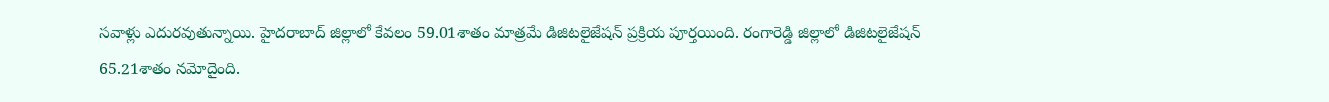సవాళ్లు ఎదురవుతున్నాయి. హైదరాబాద్ జిల్లాలో కేవలం 59.01శాతం మాత్రమే డిజిటలైజేషన్ ప్రక్రియ పూర్తయింది. రంగారెడ్డి జిల్లాలో డిజిటలైజేషన్ 65.21శాతం నమోదైంది.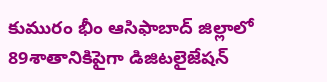కుమురం భీం ఆసిఫాబాద్ జిల్లాలో 89శాతానికిపైగా డిజిటలైజేషన్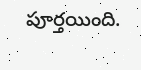పూర్తయింది.